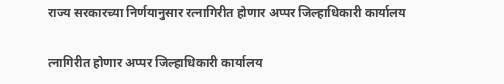राज्य सरकारच्या निर्णयानुसार रत्नागिरीत होणार अप्पर जिल्हाधिकारी कार्यालय

त्नागिरीत होणार अप्पर जिल्हाधिकारी कार्यालय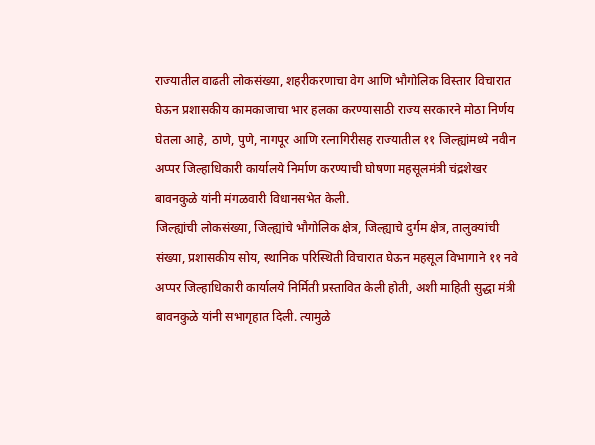राज्यातील वाढती लोकसंख्या, शहरीकरणाचा वेग आणि भौगोलिक विस्तार विचारात घेऊन प्रशासकीय कामकाजाचा भार हलका करण्यासाठी राज्य सरकारने मोठा निर्णय घेतला आहे, ठाणे, पुणे, नागपूर आणि रत्नागिरीसह राज्यातील ११ जिल्ह्यांमध्ये नवीन अप्पर जिल्हाधिकारी कार्यालये निर्माण करण्याची घोषणा महसूलमंत्री चंद्रशेखर बावनकुळे यांनी मंगळवारी विधानसभेत केली.
जिल्ह्यांची लोकसंख्या, जिल्ह्यांचे भौगोलिक क्षेत्र, जिल्ह्याचे दुर्गम क्षेत्र, तालुक्यांची संख्या, प्रशासकीय सोय, स्थानिक परिस्थिती विचारात घेऊन महसूल विभागाने ११ नवे अप्पर जिल्हाधिकारी कार्यालये निर्मिती प्रस्तावित केली होती, अशी माहिती सुद्धा मंत्री बावनकुळे यांनी सभागृहात दिली. त्यामुळे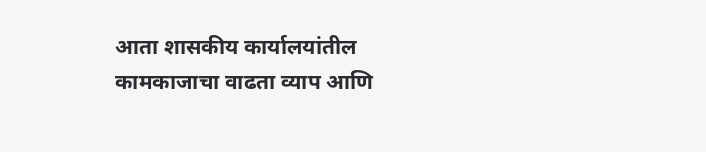आता शासकीय कार्यालयांतील कामकाजाचा वाढता व्याप आणि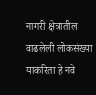नागरी क्षेत्रातील वाढलेली लोकसंख्या याकरिता हे नवे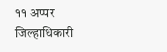११ अप्पर जिल्हाधिकारी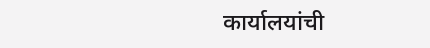कार्यालयांची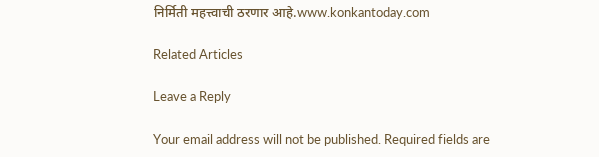निर्मिती महत्त्वाची ठरणार आहे.www.konkantoday.com

Related Articles

Leave a Reply

Your email address will not be published. Required fields are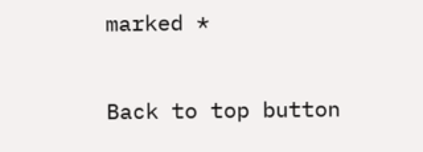marked *

Back to top button